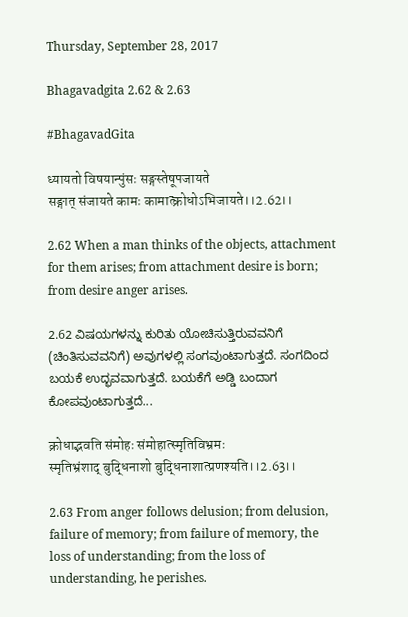Thursday, September 28, 2017

Bhagavadgita 2.62 & 2.63

#BhagavadGita

ध्यायतो विषयान्पुंसः सङ्गस्तेषूपजायते
सङ्गात् संजायते कामः कामात्क्रोधोऽभिजायते।।2.62।।

2.62 When a man thinks of the objects, attachment for them arises; from attachment desire is born; from desire anger arises.

2.62 ವಿಷಯಗಳನ್ನು ಕುರಿತು ಯೋಚಿಸುತ್ತಿರುವವನಿಗೆ (ಚಿಂತಿಸುವವನಿಗೆ) ಅವುಗಳಲ್ಲಿ ಸಂಗವುಂಟಾಗುತ್ತದೆ. ಸಂಗದಿಂದ ಬಯಕೆ ಉದ್ಭವವಾಗುತ್ತದೆ. ಬಯಕೆಗೆ ಅಡ್ಡಿ ಬಂದಾಗ ಕೋಪವುಂಟಾಗುತ್ತದೆ...

क्रोधाद्भवति संमोहः संमोहात्स्मृतिविभ्रमः
स्मृतिभ्रंशाद् बुद्धिनाशो बुद्धिनाशात्प्रणश्यति।।2.63।।

2.63 From anger follows delusion; from delusion, failure of memory; from failure of memory, the loss of understanding; from the loss of understanding, he perishes.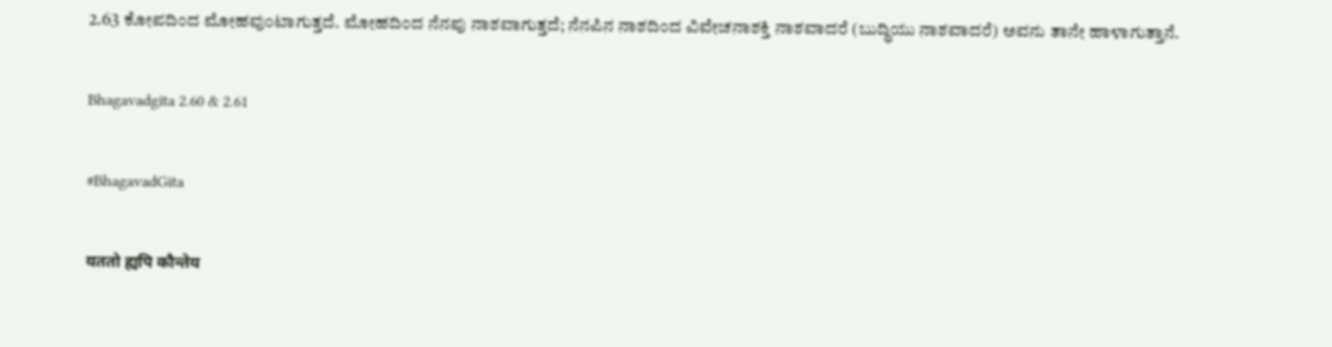2.63 ಕೋಪದಿಂದ ಮೋಹವುಂಟಾಗುತ್ತದೆ. ಮೋಹದಿಂದ ನೆನಪು ನಾಶವಾಗುತ್ತದೆ; ನೆನಪಿನ ನಾಶದಿಂದ ವಿವೇಚನಾಶಕ್ತಿ ನಾಶವಾದರೆ (ಬುದ್ಧಿಯು ನಾಶವಾದರೆ) ಅವನು ತಾನೇ ಹಾಳಾಗುತ್ತಾನೆ.

Bhagavadgita 2.60 & 2.61

#BhagavadGita

यततो ह्यपि कौन्तेय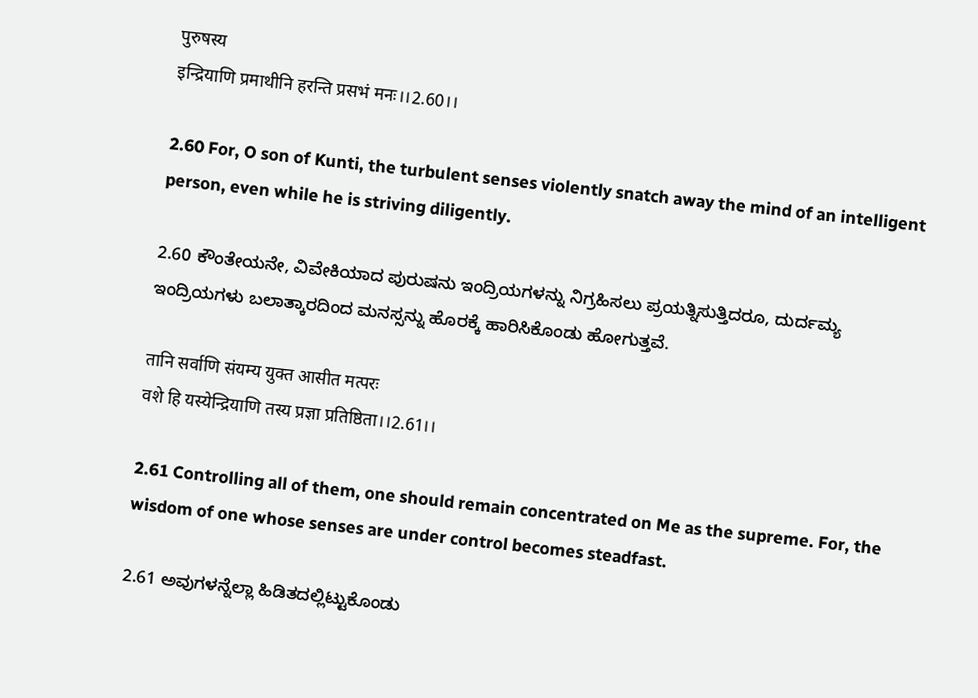पुरुषस्य
इन्द्रियाणि प्रमाथीनि हरन्ति प्रसभं मनः।।2.60।।

2.60 For, O son of Kunti, the turbulent senses violently snatch away the mind of an intelligent person, even while he is striving diligently.

2.60 ಕೌಂತೇಯನೇ, ವಿವೇಕಿಯಾದ ಪುರುಷನು ಇಂದ್ರಿಯಗಳನ್ನು ನಿಗ್ರಹಿಸಲು ಪ್ರಯತ್ನಿಸುತ್ತಿದರೂ, ದುರ್ದಮ್ಯ ಇಂದ್ರಿಯಗಳು ಬಲಾತ್ಕಾರದಿಂದ ಮನಸ್ಸನ್ನು ಹೊರಕ್ಕೆ ಹಾರಿಸಿಕೊಂಡು ಹೋಗುತ್ತವೆ.

तानि सर्वाणि संयम्य युक्त आसीत मत्परः
वशे हि यस्येन्द्रियाणि तस्य प्रज्ञा प्रतिष्ठिता।।2.61।।

2.61 Controlling all of them, one should remain concentrated on Me as the supreme. For, the wisdom of one whose senses are under control becomes steadfast.

2.61 ಅವುಗಳನ್ನೆಲ್ಲಾ ಹಿಡಿತದಲ್ಲಿಟ್ಟುಕೊಂಡು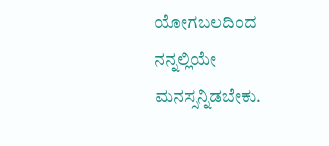ಯೋಗಬಲದಿಂದ ನನ್ನಲ್ಲಿಯೇ ಮನಸ್ಸನ್ನಿಡಬೇಕು.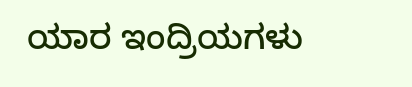ಯಾರ ಇಂದ್ರಿಯಗಳು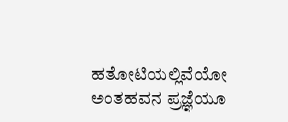ಹತೋಟಿಯಲ್ಲಿವೆಯೋ ಅಂತಹವನ ಪ್ರಜ್ಞೆಯೂ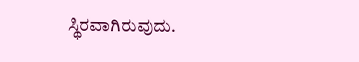ಸ್ಥಿರವಾಗಿರುವುದು.